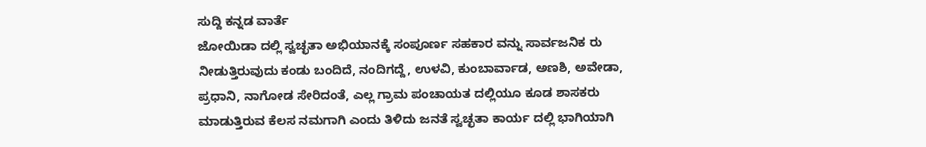ಸುದ್ದಿ ಕನ್ನಡ ವಾರ್ತೆ
ಜೋಯಿಡಾ ದಲ್ಲಿ ಸ್ವಚ್ಛತಾ ಅಭಿಯಾನಕ್ಕೆ ಸಂಪೂರ್ಣ ಸಹಕಾರ ವನ್ನು ಸಾರ್ವಜನಿಕ ರು ನೀಡುತ್ತಿರುವುದು ಕಂಡು ಬಂದಿದೆ, ನಂದಿಗದ್ದೆ, ಉಳವಿ, ಕುಂಬಾರ್ವಾಡ, ಅಣಶಿ, ಅವೇಡಾ, ಪ್ರಧಾನಿ, ನಾಗೋಡ ಸೇರಿದಂತೆ, ಎಲ್ಲ ಗ್ರಾಮ ಪಂಚಾಯತ ದಲ್ಲಿಯೂ ಕೂಡ ಶಾಸಕರು ಮಾಡುತ್ತಿರುವ ಕೆಲಸ ನಮಗಾಗಿ ಎಂದು ತಿಳಿದು ಜನತೆ ಸ್ವಚ್ಛತಾ ಕಾರ್ಯ ದಲ್ಲಿ ಭಾಗಿಯಾಗಿ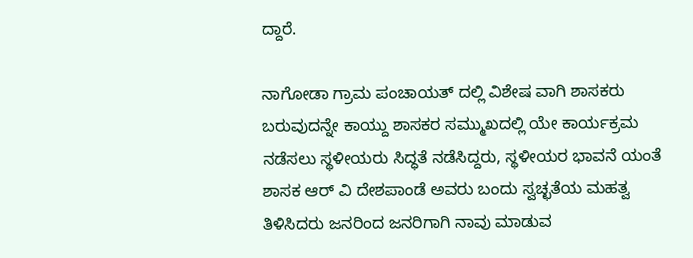ದ್ದಾರೆ.

ನಾಗೋಡಾ ಗ್ರಾಮ ಪಂಚಾಯತ್ ದಲ್ಲಿ ವಿಶೇಷ ವಾಗಿ ಶಾಸಕರು ಬರುವುದನ್ನೇ ಕಾಯ್ದು ಶಾಸಕರ ಸಮ್ಮುಖದಲ್ಲಿ ಯೇ ಕಾರ್ಯಕ್ರಮ ನಡೆಸಲು ಸ್ಥಳೀಯರು ಸಿದ್ಧತೆ ನಡೆಸಿದ್ದರು, ಸ್ಥಳೀಯರ ಭಾವನೆ ಯಂತೆ ಶಾಸಕ ಆರ್ ವಿ ದೇಶಪಾಂಡೆ ಅವರು ಬಂದು ಸ್ವಚ್ಛತೆಯ ಮಹತ್ವ ತಿಳಿಸಿದರು ಜನರಿಂದ ಜನರಿಗಾಗಿ ನಾವು ಮಾಡುವ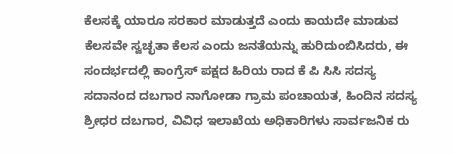ಕೆಲಸಕ್ಕೆ ಯಾರೂ ಸರಕಾರ ಮಾಡುತ್ತದೆ ಎಂದು ಕಾಯದೇ ಮಾಡುವ ಕೆಲಸವೇ ಸ್ವಚ್ಛತಾ ಕೆಲಸ ಎಂದು ಜನತೆಯನ್ನು ಹುರಿದುಂಬಿಸಿದರು, ಈ ಸಂದರ್ಭದಲ್ಲಿ ಕಾಂಗ್ರೆಸ್ ಪಕ್ಷದ ಹಿರಿಯ ರಾದ ಕೆ ಪಿ ಸಿಸಿ ಸದಸ್ಯ ಸದಾನಂದ ದಬಗಾರ ನಾಗೋಡಾ ಗ್ರಾಮ ಪಂಚಾಯತ, ಹಿಂದಿನ ಸದಸ್ಯ ಶ್ರೀಧರ ದಬಗಾರ, ವಿವಿಧ ಇಲಾಖೆಯ ಅಧಿಕಾರಿಗಳು ಸಾರ್ವಜನಿಕ ರು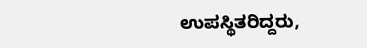ಉಪಸ್ಥಿತರಿದ್ದರು,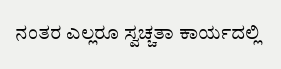ನಂತರ ಎಲ್ಲರೂ ಸ್ವಚ್ಚತಾ ಕಾರ್ಯದಲ್ಲಿ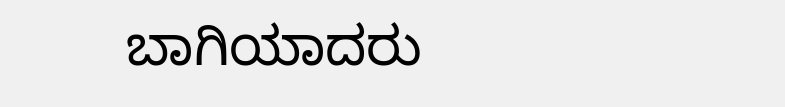ಬಾಗಿಯಾದರು